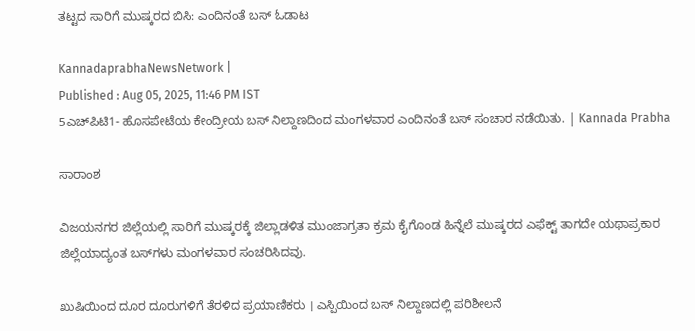ತಟ್ಟದ ಸಾರಿಗೆ ಮುಷ್ಕರದ ಬಿಸಿ: ಎಂದಿನಂತೆ ಬಸ್‌ ಓಡಾಟ

KannadaprabhaNewsNetwork |
Published : Aug 05, 2025, 11:46 PM IST
5ಎಚ್‌ಪಿಟಿ1- ಹೊಸಪೇಟೆಯ ಕೇಂದ್ರೀಯ ಬಸ್‌ ನಿಲ್ದಾಣದಿಂದ ಮಂಗಳವಾರ ಎಂದಿನಂತೆ ಬಸ್‌ ಸಂಚಾರ ನಡೆಯಿತು. | Kannada Prabha

ಸಾರಾಂಶ

ವಿಜಯನಗರ ಜಿಲ್ಲೆಯಲ್ಲಿ ಸಾರಿಗೆ ಮುಷ್ಕರಕ್ಕೆ ಜಿಲ್ಲಾಡಳಿತ ಮುಂಜಾಗ್ರತಾ ಕ್ರಮ ಕೈಗೊಂಡ ಹಿನ್ನೆಲೆ ಮುಷ್ಕರದ ಎಫೆಕ್ಟ್‌ ತಾಗದೇ ಯಥಾಪ್ರಕಾರ ಜಿಲ್ಲೆಯಾದ್ಯಂತ ಬಸ್‌ಗಳು ಮಂಗಳವಾರ ಸಂಚರಿಸಿದವು.

ಖುಷಿಯಿಂದ ದೂರ ದೂರುಗಳಿಗೆ ತೆರಳಿದ ಪ್ರಯಾಣಿಕರು । ಎಸ್ಪಿಯಿಂದ ಬಸ್‌ ನಿಲ್ದಾಣದಲ್ಲಿ ಪರಿಶೀಲನೆ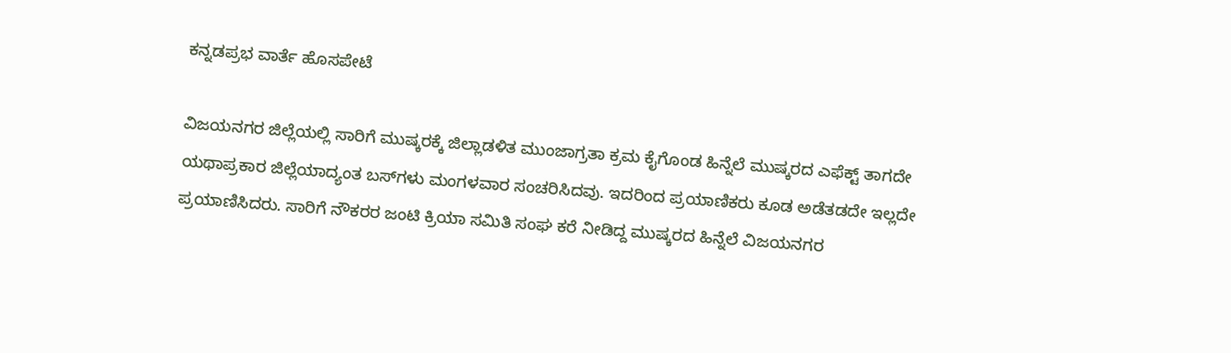ಕನ್ನಡಪ್ರಭ ವಾರ್ತೆ ಹೊಸಪೇಟೆ

ವಿಜಯನಗರ ಜಿಲ್ಲೆಯಲ್ಲಿ ಸಾರಿಗೆ ಮುಷ್ಕರಕ್ಕೆ ಜಿಲ್ಲಾಡಳಿತ ಮುಂಜಾಗ್ರತಾ ಕ್ರಮ ಕೈಗೊಂಡ ಹಿನ್ನೆಲೆ ಮುಷ್ಕರದ ಎಫೆಕ್ಟ್‌ ತಾಗದೇ ಯಥಾಪ್ರಕಾರ ಜಿಲ್ಲೆಯಾದ್ಯಂತ ಬಸ್‌ಗಳು ಮಂಗಳವಾರ ಸಂಚರಿಸಿದವು. ಇದರಿಂದ ಪ್ರಯಾಣಿಕರು ಕೂಡ ಅಡೆತಡದೇ ಇಲ್ಲದೇ ಪ್ರಯಾಣಿಸಿದರು. ಸಾರಿಗೆ ನೌಕರರ ಜಂಟಿ ಕ್ರಿಯಾ ಸಮಿತಿ ಸಂಘ ಕರೆ ನೀಡಿದ್ದ ಮುಷ್ಕರದ ಹಿನ್ನೆಲೆ ವಿಜಯನಗರ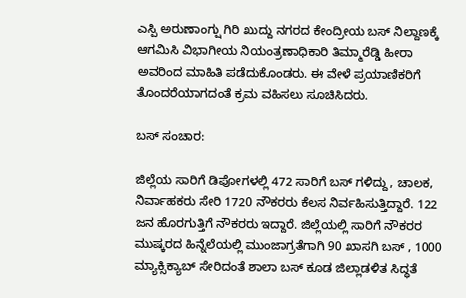ಎಸ್ಪಿ ಅರುಣಾಂಗ್ಷು ಗಿರಿ ಖುದ್ದು ನಗರದ ಕೇಂದ್ರೀಯ ಬಸ್‌ ನಿಲ್ದಾಣಕ್ಕೆ ಆಗಮಿಸಿ ವಿಭಾಗೀಯ ನಿಯಂತ್ರಣಾಧಿಕಾರಿ ತಿಮ್ಮಾರೆಡ್ಡಿ ಹೀರಾ ಅವರಿಂದ ಮಾಹಿತಿ ಪಡೆದುಕೊಂಡರು. ಈ ವೇಳೆ ಪ್ರಯಾಣಿಕರಿಗೆ ತೊಂದರೆಯಾಗದಂತೆ ಕ್ರಮ ವಹಿಸಲು ಸೂಚಿಸಿದರು.

ಬಸ್‌ ಸಂಚಾರ:

ಜಿಲ್ಲೆಯ ಸಾರಿಗೆ ಡಿಪೋಗಳಲ್ಲಿ 472 ಸಾರಿಗೆ ಬಸ್ ಗಳಿದ್ದು, ಚಾಲಕ, ನಿರ್ವಾಹಕರು ಸೇರಿ 1720 ನೌಕರರು ಕೆಲಸ ನಿರ್ವಹಿಸುತ್ತಿದ್ದಾರೆ. 122 ಜನ ಹೊರಗುತ್ತಿಗೆ ನೌಕರರು ಇದ್ದಾರೆ. ಜಿಲ್ಲೆಯಲ್ಲಿ ಸಾರಿಗೆ ನೌಕರರ ಮುಷ್ಕರದ ಹಿನ್ನೆಲೆಯಲ್ಲಿ ಮುಂಜಾಗ್ರತೆಗಾಗಿ 90 ಖಾಸಗಿ ಬಸ್ , 1000 ಮ್ಯಾಕ್ಸಿಕ್ಯಾಬ್ ಸೇರಿದಂತೆ ಶಾಲಾ ಬಸ್ ಕೂಡ ಜಿಲ್ಲಾಡಳಿತ ಸಿದ್ಧತೆ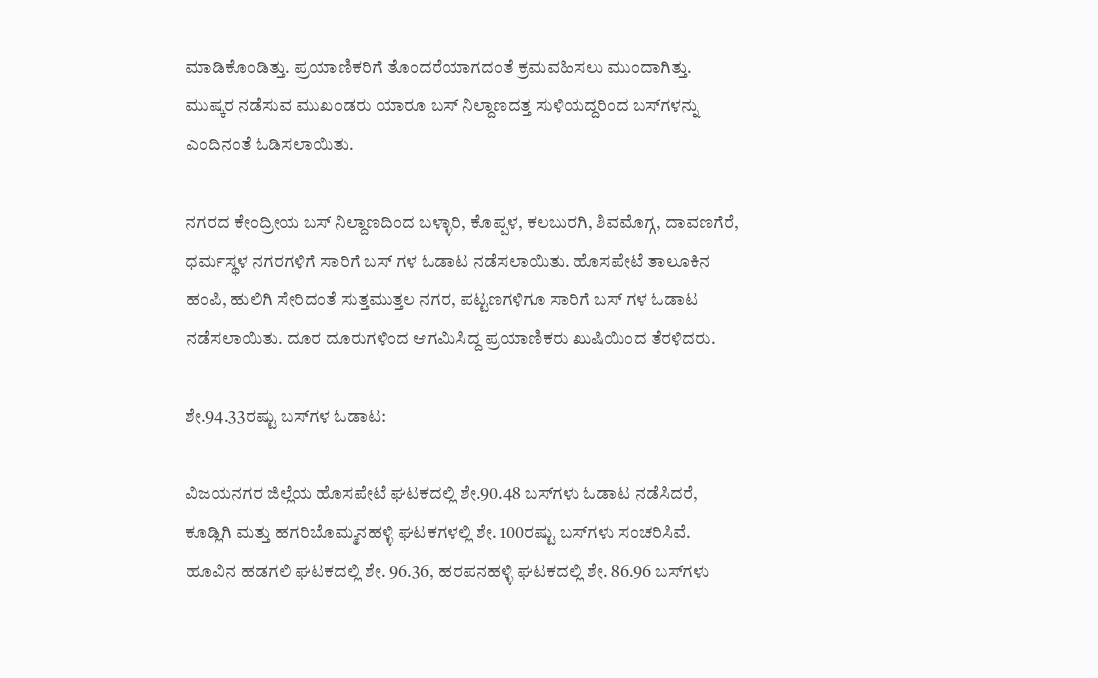ಮಾಡಿಕೊಂಡಿತ್ತು. ಪ್ರಯಾಣಿಕರಿಗೆ ತೊಂದರೆಯಾಗದಂತೆ ಕ್ರಮವಹಿಸಲು ಮುಂದಾಗಿತ್ತು. ಮುಷ್ಕರ ನಡೆಸುವ ಮುಖಂಡರು ಯಾರೂ ಬಸ್‌ ನಿಲ್ದಾಣದತ್ತ ಸುಳಿಯದ್ದರಿಂದ ಬಸ್‌ಗಳನ್ನು ಎಂದಿನಂತೆ ಓಡಿಸಲಾಯಿತು.

ನಗರದ ಕೇಂದ್ರೀಯ ಬಸ್‌ ನಿಲ್ದಾಣದಿಂದ ಬಳ್ಳಾರಿ, ಕೊಪ್ಪಳ, ಕಲಬುರಗಿ, ಶಿವಮೊಗ್ಗ, ದಾವಣಗೆರೆ, ಧರ್ಮಸ್ಥಳ ನಗರಗಳಿಗೆ ಸಾರಿಗೆ ಬಸ್ ಗಳ ಓಡಾಟ ನಡೆಸಲಾಯಿತು. ಹೊಸಪೇಟೆ ತಾಲೂಕಿನ ಹಂಪಿ, ಹುಲಿಗಿ ಸೇರಿದಂತೆ ಸುತ್ತಮುತ್ತಲ ನಗರ, ಪಟ್ಟಣಗಳಿಗೂ ಸಾರಿಗೆ ಬಸ್ ಗಳ ಓಡಾಟ ನಡೆಸಲಾಯಿತು. ದೂರ ದೂರುಗಳಿಂದ ಆಗಮಿಸಿದ್ದ ಪ್ರಯಾಣಿಕರು ಖುಷಿಯಿಂದ ತೆರಳಿದರು.

ಶೇ.94.33ರಷ್ಟು ಬಸ್‌ಗಳ ಓಡಾಟ:

ವಿಜಯನಗರ ಜಿಲ್ಲೆಯ ಹೊಸಪೇಟೆ ಘಟಕದಲ್ಲಿ ಶೇ.90.48 ಬಸ್‌ಗಳು ಓಡಾಟ ನಡೆಸಿದರೆ, ಕೂಡ್ಲಿಗಿ ಮತ್ತು ಹಗರಿಬೊಮ್ಮನಹಳ್ಳಿ ಘಟಕಗಳಲ್ಲಿ ಶೇ. 100ರಷ್ಟು ಬಸ್‌ಗಳು ಸಂಚರಿಸಿವೆ. ಹೂವಿನ ಹಡಗಲಿ ಘಟಕದಲ್ಲಿ ಶೇ. 96.36, ಹರಪನಹಳ್ಳಿ ಘಟಕದಲ್ಲಿ ಶೇ. 86.96 ಬಸ್‌ಗಳು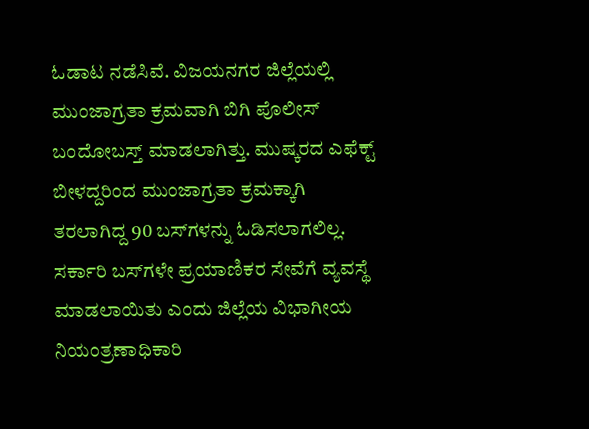ಓಡಾಟ ನಡೆಸಿವೆ. ವಿಜಯನಗರ ಜಿಲ್ಲೆಯಲ್ಲಿ ಮುಂಜಾಗ್ರತಾ ಕ್ರಮವಾಗಿ ಬಿಗಿ ಪೊಲೀಸ್ ಬಂದೋಬಸ್ತ್ ಮಾಡಲಾಗಿತ್ತು. ಮುಷ್ಕರದ ಎಫೆಕ್ಟ್‌ ಬೀಳದ್ದರಿಂದ ಮುಂಜಾಗ್ರತಾ ಕ್ರಮಕ್ಕಾಗಿ ತರಲಾಗಿದ್ದ 90 ಬಸ್‌ಗಳನ್ನು ಓಡಿಸಲಾಗಲಿಲ್ಲ. ಸರ್ಕಾರಿ ಬಸ್‌ಗಳೇ ಪ್ರಯಾಣಿಕರ ಸೇವೆಗೆ ವ್ಯವಸ್ಥೆ ಮಾಡಲಾಯಿತು ಎಂದು ಜಿಲ್ಲೆಯ ವಿಭಾಗೀಯ ನಿಯಂತ್ರಣಾಧಿಕಾರಿ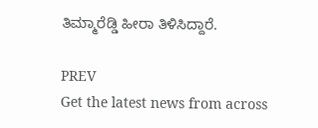ತಿಮ್ಮಾರೆಡ್ಡಿ ಹೀರಾ ತಿಳಿಸಿದ್ದಾರೆ.

PREV
Get the latest news from across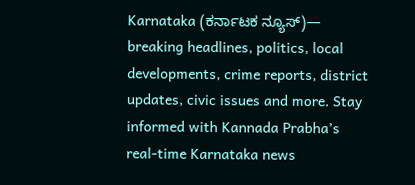Karnataka (ಕರ್ನಾಟಕ ನ್ಯೂಸ್)— breaking headlines, politics, local developments, crime reports, district updates, civic issues and more. Stay informed with Kannada Prabha’s real‑time Karnataka news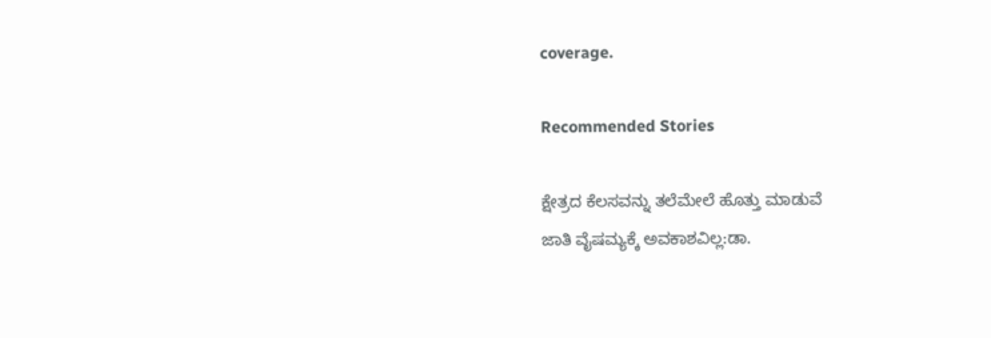coverage.

Recommended Stories

ಕ್ಷೇತ್ರದ ಕೆಲಸವನ್ನು ತಲೆಮೇಲೆ ಹೊತ್ತು ಮಾಡುವೆ
ಜಾತಿ ವೈಷಮ್ಯಕ್ಕೆ ಅವಕಾಶವಿಲ್ಲ:ಡಾ.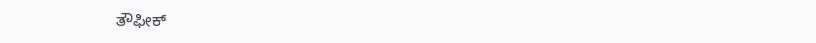ತೌಫೀಕ್‌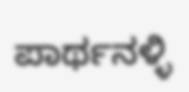ಪಾರ್ಥನಳ್ಳಿ